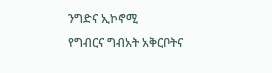ንግድና ኢኮኖሚ
የግብርና ግብአት አቅርቦትና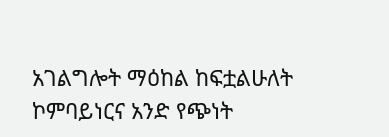አገልግሎት ማዕከል ከፍቷልሁለት ኮምባይነርና አንድ የጭነት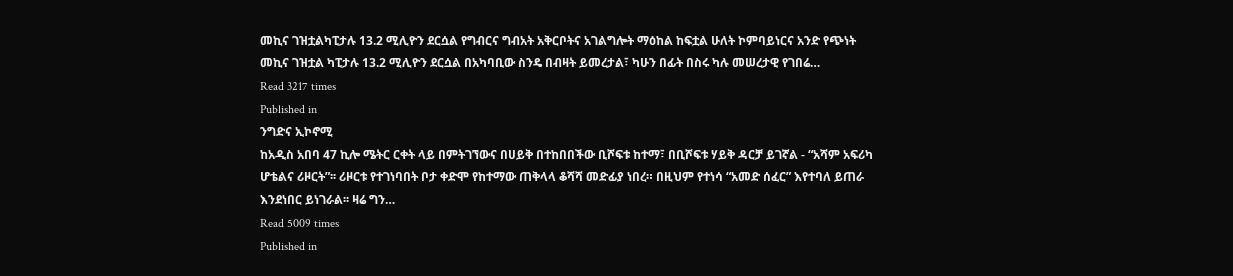መኪና ገዝቷልካፒታሉ 13.2 ሚሊዮን ደርሷል የግብርና ግብአት አቅርቦትና አገልግሎት ማዕከል ከፍቷል ሁለት ኮምባይነርና አንድ የጭነት መኪና ገዝቷል ካፒታሉ 13.2 ሚሊዮን ደርሷል በአካባቢው ስንዴ በብዛት ይመረታል፣ ካሁን በፊት በስሩ ካሉ መሠረታዊ የገበሬ…
Read 3217 times
Published in
ንግድና ኢኮኖሚ
ከአዲስ አበባ 47 ኪሎ ሜትር ርቀት ላይ በምትገኘውና በሀይቅ በተከበበችው ቢሾፍቱ ከተማ፣ በቢሾፍቱ ሃይቅ ዳርቻ ይገኛል - “አሻም አፍሪካ ሆቴልና ሪዞርት”፡፡ ሪዞርቱ የተገነባበት ቦታ ቀድሞ የከተማው ጠቅላላ ቆሻሻ መድፊያ ነበረ። በዚህም የተነሳ “አመድ ሰፈር” እየተባለ ይጠራ እንደነበር ይነገራል፡፡ ዛሬ ግን…
Read 5009 times
Published in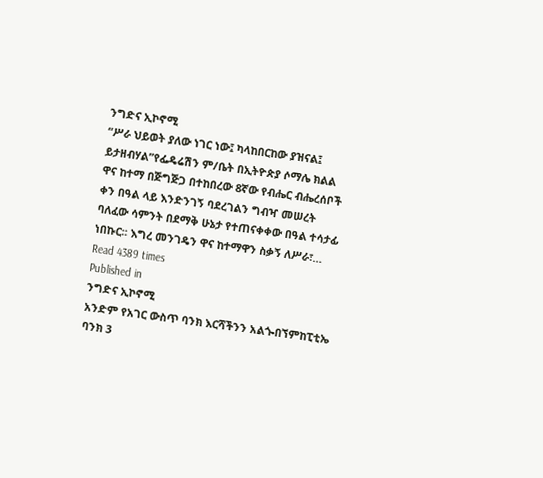ንግድና ኢኮኖሚ
“ሥራ ህይወት ያለው ነገር ነው፤ ካላከበርከው ያዝናል፤ ይታዘብሃል”የፌዴሬሽን ም/ቤት በኢትዮጵያ ሶማሌ ክልል ዋና ከተማ በጅግጅጋ በተከበረው 8ኛው የብሔር ብሔረሰቦች ቀን በዓል ላይ እንድንገኝ ባደረገልን ግብዣ መሠረት ባለፈው ሳምንት በደማቅ ሁኔታ የተጠናቀቀው በዓል ተሳታፊ ነበኩር፡፡ እግረ መንገዴን ዋና ከተማዋን ስቃኝ ለሥራ፣…
Read 4389 times
Published in
ንግድና ኢኮኖሚ
አንድም የአገር ውስጥ ባንክ እርሻችንን አልጐበኘምከፒቲኤ ባንክ 3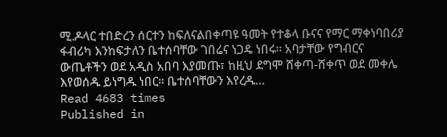ሚ.ዶላር ተበድረን ሰርተን ከፍለናልበቀጣዩ ዓመት የተቆላ ቡናና የማር ማቀነባበሪያ ፋብሪካ እንከፍታለን ቤተሰባቸው ገበሬና ነጋዴ ነበሩ፡፡ አባታቸው የግብርና ውጤቶችን ወደ አዲስ አበባ እያመጡ፣ ከዚህ ደግሞ ሸቀጣ-ሸቀጥ ወደ መቀሌ እየወሰዱ ይነግዱ ነበር፡፡ ቤተሰባቸውን እየረዱ…
Read 4683 times
Published in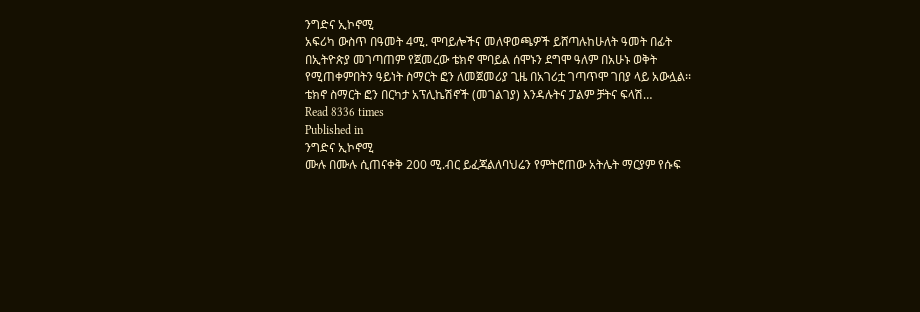ንግድና ኢኮኖሚ
አፍሪካ ውስጥ በዓመት 4ሚ. ሞባይሎችና መለዋወጫዎች ይሸጣሉከሁለት ዓመት በፊት በኢትዮጵያ መገጣጠም የጀመረው ቴክኖ ሞባይል ሰሞኑን ደግሞ ዓለም በአሁኑ ወቅት የሚጠቀምበትን ዓይነት ስማርት ፎን ለመጀመሪያ ጊዜ በአገሪቷ ገጣጥሞ ገበያ ላይ አውሏል፡፡ ቴክኖ ስማርት ፎን በርካታ አፕሊኬሽኖች (መገልገያ) እንዳሉትና ፓልም ቻትና ፍላሽ…
Read 8336 times
Published in
ንግድና ኢኮኖሚ
ሙሉ በሙሉ ሲጠናቀቅ 200 ሚ.ብር ይፈጃልለባህሬን የምትሮጠው አትሌት ማርያም የሱፍ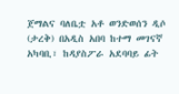ጀማልና ባለቤቷ አቶ ወንድወሰን ዲሶ (ታረቅ) በአዲስ አበባ ከተማ መገናኛ አካባቢ፣ ከዳያስፖራ አደባባይ ፊት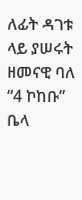ለፊት ዳገቱ ላይ ያሠሩት ዘመናዊ ባለ “4 ኮከቡ” ቤላ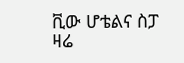ቪው ሆቴልና ስፓ ዛሬ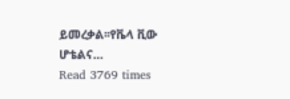ይመረቃል፡፡የቬላ ቪው ሆቴልና…
Read 3769 times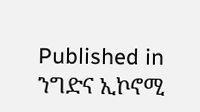Published in
ንግድና ኢኮኖሚ